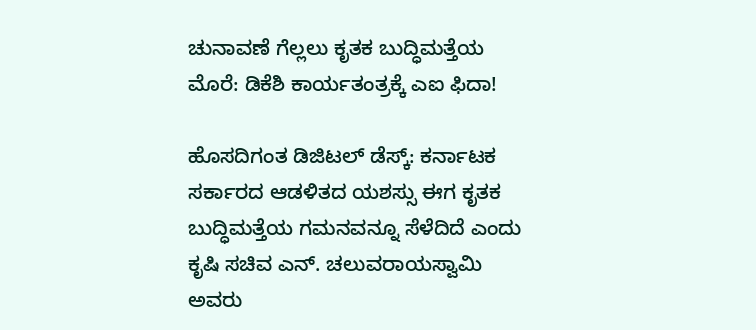ಚುನಾವಣೆ ಗೆಲ್ಲಲು ಕೃತಕ ಬುದ್ಧಿಮತ್ತೆಯ ಮೊರೆ: ಡಿಕೆಶಿ ಕಾರ್ಯತಂತ್ರಕ್ಕೆ ಎಐ ಫಿದಾ!

ಹೊಸದಿಗಂತ ಡಿಜಿಟಲ್ ಡೆಸ್ಕ್: ಕರ್ನಾಟಕ ಸರ್ಕಾರದ ಆಡಳಿತದ ಯಶಸ್ಸು ಈಗ ಕೃತಕ ಬುದ್ಧಿಮತ್ತೆಯ ಗಮನವನ್ನೂ ಸೆಳೆದಿದೆ ಎಂದು ಕೃಷಿ ಸಚಿವ ಎನ್. ಚಲುವರಾಯಸ್ವಾಮಿ ಅವರು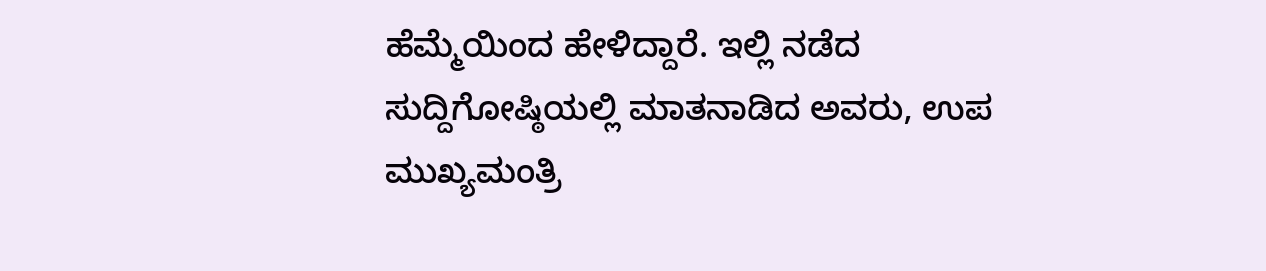ಹೆಮ್ಮೆಯಿಂದ ಹೇಳಿದ್ದಾರೆ. ಇಲ್ಲಿ ನಡೆದ ಸುದ್ದಿಗೋಷ್ಠಿಯಲ್ಲಿ ಮಾತನಾಡಿದ ಅವರು, ಉಪ ಮುಖ್ಯಮಂತ್ರಿ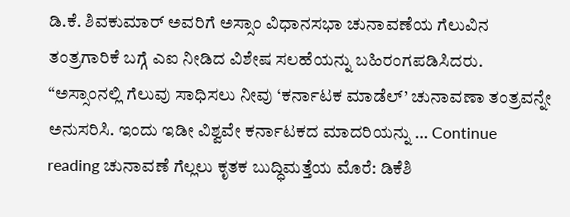ಡಿ.ಕೆ. ಶಿವಕುಮಾರ್ ಅವರಿಗೆ ಅಸ್ಸಾಂ ವಿಧಾನಸಭಾ ಚುನಾವಣೆಯ ಗೆಲುವಿನ ತಂತ್ರಗಾರಿಕೆ ಬಗ್ಗೆ ಎಐ ನೀಡಿದ ವಿಶೇಷ ಸಲಹೆಯನ್ನು ಬಹಿರಂಗಪಡಿಸಿದರು. “ಅಸ್ಸಾಂನಲ್ಲಿ ಗೆಲುವು ಸಾಧಿಸಲು ನೀವು ‘ಕರ್ನಾಟಕ ಮಾಡೆಲ್’ ಚುನಾವಣಾ ತಂತ್ರವನ್ನೇ ಅನುಸರಿಸಿ. ಇಂದು ಇಡೀ ವಿಶ್ವವೇ ಕರ್ನಾಟಕದ ಮಾದರಿಯನ್ನು … Continue reading ಚುನಾವಣೆ ಗೆಲ್ಲಲು ಕೃತಕ ಬುದ್ಧಿಮತ್ತೆಯ ಮೊರೆ: ಡಿಕೆಶಿ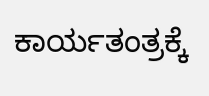ಕಾರ್ಯತಂತ್ರಕ್ಕೆ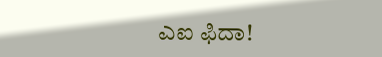ಎಐ ಫಿದಾ!